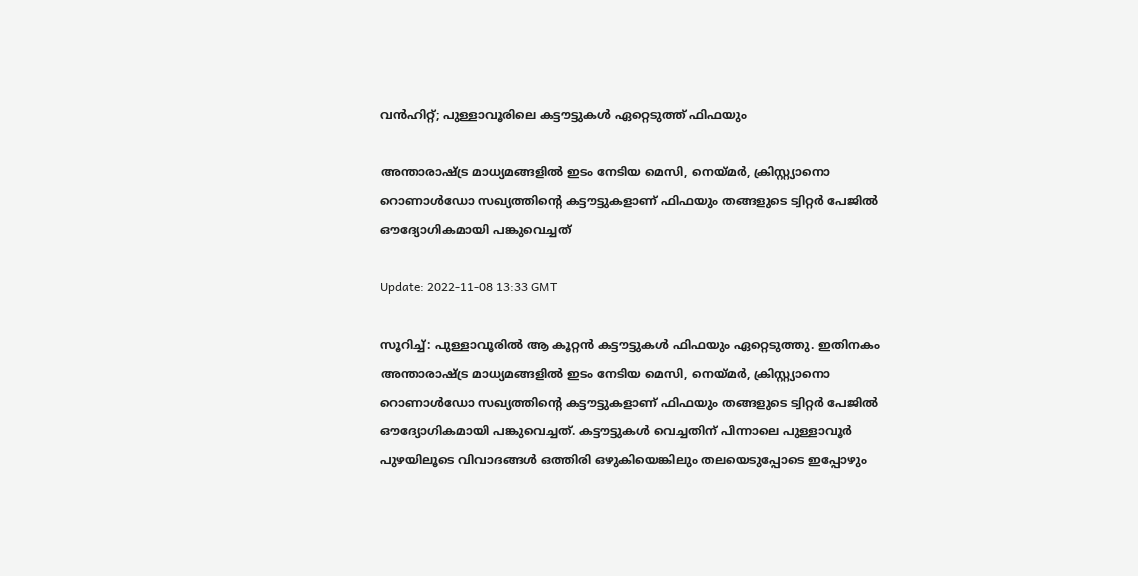വൻഹിറ്റ്‌; പുള്ളാവൂരിലെ കട്ടൗട്ടുകൾ ഏറ്റെടുത്ത് ഫിഫയും

അന്താരാഷ്ട്ര മാധ്യമങ്ങളിൽ ഇടം നേടിയ മെസി, നെയ്മർ, ക്രിസ്റ്റ്യാനൊ റൊണാൾഡോ സഖ്യത്തിന്റെ കട്ടൗട്ടുകളാണ് ഫിഫയും തങ്ങളുടെ ട്വിറ്റർ പേജിൽ ഔദ്യോഗികമായി പങ്കുവെച്ചത്

Update: 2022-11-08 13:33 GMT

സൂറിച്ച്: പുള്ളാവൂരിൽ ആ കൂറ്റൻ കട്ടൗട്ടുകൾ ഫിഫയും ഏറ്റെടുത്തു. ഇതിനകം അന്താരാഷ്ട്ര മാധ്യമങ്ങളിൽ ഇടം നേടിയ മെസി, നെയ്മർ, ക്രിസ്റ്റ്യാനൊ റൊണാൾഡോ സഖ്യത്തിന്റെ കട്ടൗട്ടുകളാണ് ഫിഫയും തങ്ങളുടെ ട്വിറ്റർ പേജിൽ ഔദ്യോഗികമായി പങ്കുവെച്ചത്. കട്ടൗട്ടുകൾ വെച്ചതിന് പിന്നാലെ പുള്ളാവൂർ പുഴയിലൂടെ വിവാദങ്ങൾ ഒത്തിരി ഒഴുകിയെങ്കിലും തലയെടുപ്പോടെ ഇപ്പോഴും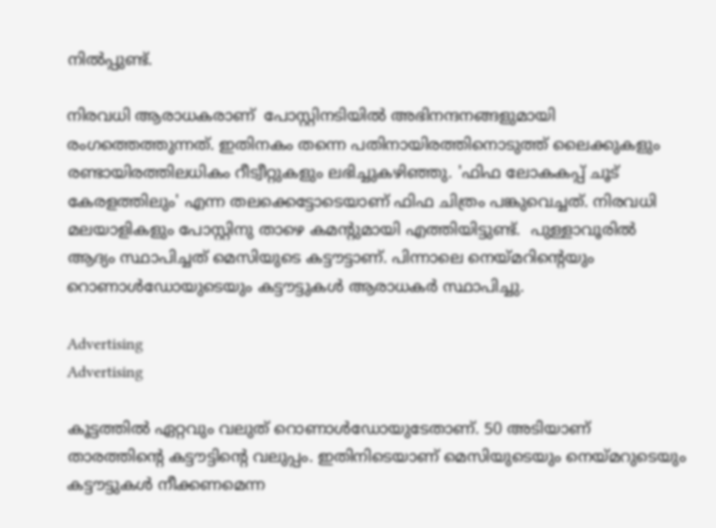നിൽപ്പുണ്ട്.

നിരവധി ആരാധകരാണ്  പോസ്റ്റിനടിയില്‍ അഭിനന്ദനങ്ങളുമായി രംഗത്തെത്തുന്നത്. ഇതിനകം തന്നെ പതിനായിരത്തിനൊടുത്ത് ലൈക്കുകളും രണ്ടായിരത്തിലധികം റീട്വീറ്റുകളും ലഭിച്ചുകഴിഞ്ഞു. 'ഫിഫ ലോകകപ്പ് ചൂട് കേരളത്തിലും' എന്ന തലക്കെട്ടോടെയാണ് ഫിഫ ചിത്രം പങ്കുവെച്ചത്. നിരവധി മലയാളികളും പോസ്റ്റിനു താഴെ കമന്റുമായി എത്തിയിട്ടുണ്ട്.  പുള്ളാവൂരില്‍ ആദ്യം സ്ഥാപിച്ചത് മെസിയുടെ കട്ടൗട്ടാണ്. പിന്നാലെ നെയ്മറിന്റെയും റൊണാള്‍ഡോയുടെയും കട്ടൗട്ടുകള്‍ ആരാധകര്‍ സ്ഥാപിച്ചു.

Advertising
Advertising

കൂട്ടത്തില്‍ ഏറ്റവും വലുത് റൊണാള്‍ഡോയുടേതാണ്. 50 അടിയാണ് താരത്തിന്റെ കട്ടൗട്ടിന്റെ വലുപ്പം. ഇതിനിടെയാണ് മെസിയുടെയും നെയ്മറുടെയും കട്ടൗട്ടുകള്‍ നീക്കണമെന്ന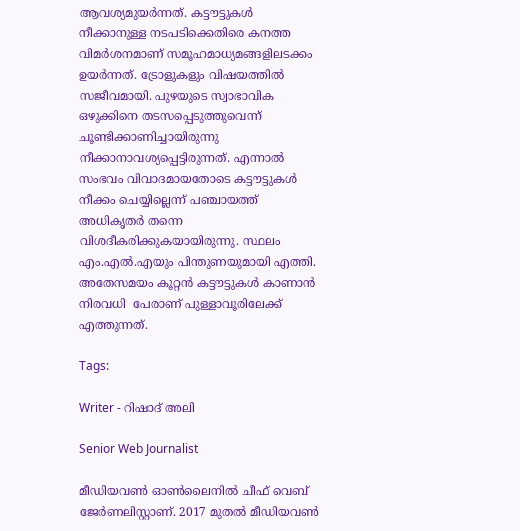ആവശ്യമുയർന്നത്. കട്ടൗട്ടുകള്‍ നീക്കാനുള്ള നടപടിക്കെതിരെ കനത്ത വിമര്‍ശനമാണ് സമൂഹമാധ്യമങ്ങളിലടക്കം ഉയര്‍ന്നത്. ട്രോളുകളും വിഷയത്തില്‍ സജീവമായി. പുഴയുടെ സ്വാഭാവിക ഒഴുക്കിനെ തടസപ്പെടുത്തുവെന്ന് ചൂണ്ടിക്കാണിച്ചായിരുന്നു നീക്കാനാവശ്യപ്പെട്ടിരുന്നത്. എന്നാല്‍  സംഭവം വിവാദമായതോടെ കട്ടൗട്ടുകള്‍ നീക്കം ചെയ്യില്ലെന്ന് പഞ്ചായത്ത് അധികൃതര്‍ തന്നെ വിശദീകരിക്കുകയായിരുന്നു. സ്ഥലം എം.എല്‍.എയും പിന്തുണയുമായി എത്തി. അതേസമയം കൂറ്റൻ കട്ടൗട്ടുകൾ കാണാന്‍ നിരവധി  പേരാണ് പുള്ളാവൂരിലേക്ക് എത്തുന്നത്.

Tags:

Writer - റിഷാദ് അലി

Senior Web Journalist

മീഡിയവൺ ഓൺലൈനിൽ ചീഫ് വെബ് ജേർണലിസ്റ്റാണ്. 2017 മുതൽ മീഡിയവൺ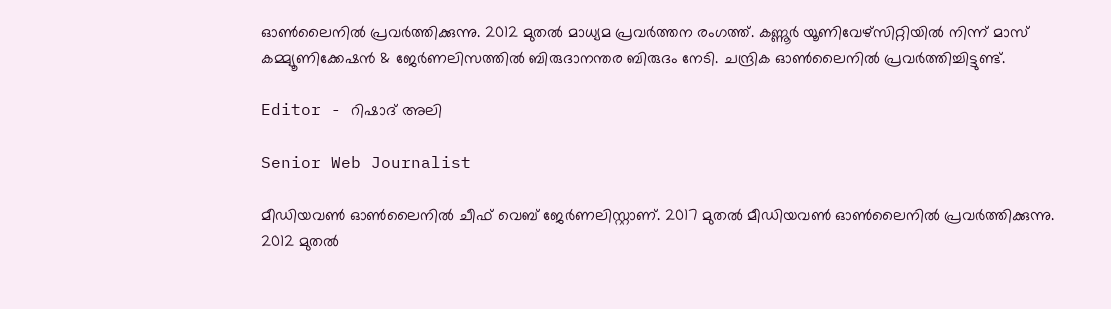ഓൺലൈനിൽ പ്രവർത്തിക്കുന്നു. 2012 മുതൽ മാധ്യമ പ്രവർത്തന രംഗത്ത്. കണ്ണൂര്‍ യൂണിവേഴ്‌സിറ്റിയിൽ നിന്ന് മാസ് കമ്മ്യൂണിക്കേഷന്‍ & ജേര്‍ണലിസത്തില്‍ ബിരുദാനന്തര ബിരുദം നേടി. ചന്ദ്രിക ഓണ്‍ലൈനില്‍ പ്രവര്‍ത്തിച്ചിട്ടുണ്ട്.

Editor - റിഷാദ് അലി

Senior Web Journalist

മീഡിയവൺ ഓൺലൈനിൽ ചീഫ് വെബ് ജേർണലിസ്റ്റാണ്. 2017 മുതൽ മീഡിയവൺ ഓൺലൈനിൽ പ്രവർത്തിക്കുന്നു. 2012 മുതൽ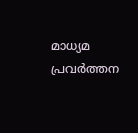മാധ്യമ പ്രവർത്തന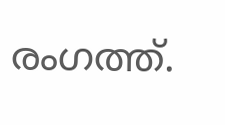രംഗത്ത്.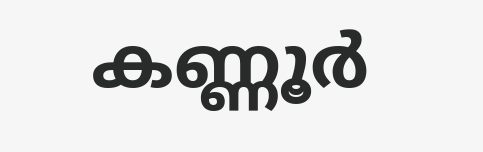കണ്ണൂര്‍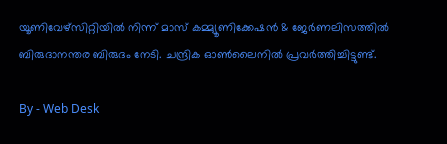യൂണിവേഴ്‌സിറ്റിയിൽ നിന്ന് മാസ് കമ്മ്യൂണിക്കേഷന്‍ & ജേര്‍ണലിസത്തില്‍ ബിരുദാനന്തര ബിരുദം നേടി. ചന്ദ്രിക ഓണ്‍ലൈനില്‍ പ്രവര്‍ത്തിച്ചിട്ടുണ്ട്.

By - Web Desk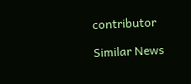contributor

Similar News